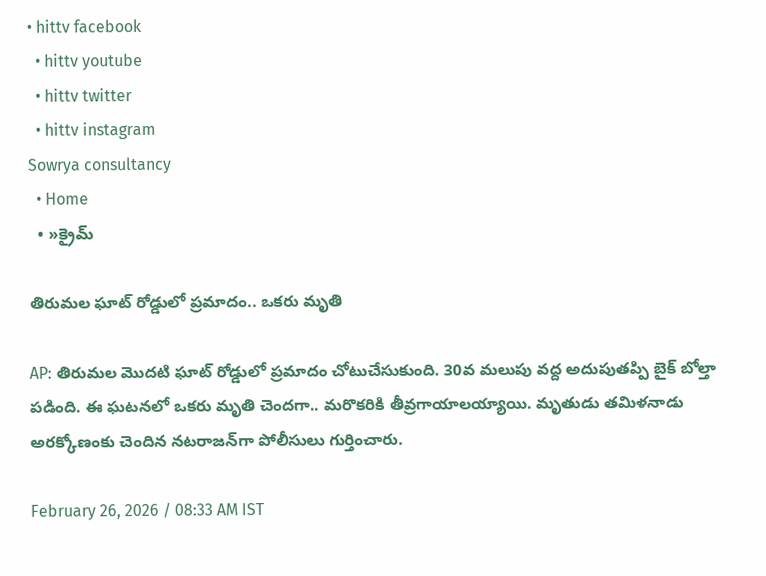• hittv facebook
  • hittv youtube
  • hittv twitter
  • hittv instagram
Sowrya consultancy
  • Home
  • »క్రైమ్

తిరుమల ఘాట్ రోడ్డులో ప్రమాదం.. ఒకరు మృతి

AP: తిరుమల మొదటి ఘాట్ రోడ్డులో ప్రమాదం చోటుచేసుకుంది. 30వ మలుపు వద్ద అదుపుతప్పి బైక్ బోల్తా పడింది. ఈ ఘటనలో ఒకరు మృతి చెందగా.. మరొకరికి తీవ్రగాయాలయ్యాయి. మృతుడు తమిళనాడు అరక్కోణంకు చెందిన నటరాజన్‌గా పోలీసులు గుర్తించారు.

February 26, 2026 / 08:33 AM IST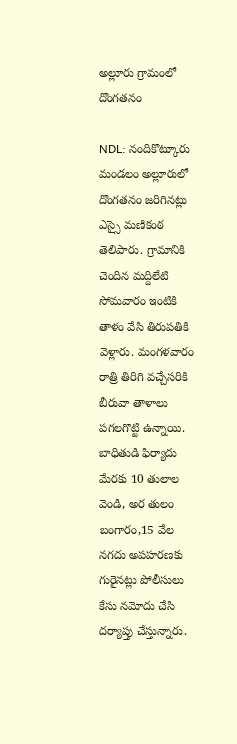అల్లూరు గ్రామంలో దొంగతనం

NDL: నందికొట్కూరు మండలం అల్లూరులో దొంగతనం జరిగినట్లు ఎస్సై మణికంఠ తెలిపారు. గ్రామానికి చెందిన మద్దిలేటి సోమవారం ఇంటికి తాళం వేసి తిరుపతికి వెళ్లారు. మంగళవారం రాత్రి తిరిగి వచ్చేసరికి బీరువా తాళాలు పగలగొట్టి ఉన్నాయి. బాధితుడి ఫిర్యాదు మేరకు 10 తులాల వెండి, అర తులం బంగారం,15 వేల నగదు అపహరణకు గురైనట్లు పోలీసులు కేసు నమోదు చేసి దర్యాప్తు చేస్తున్నారు.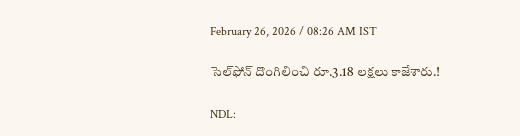February 26, 2026 / 08:26 AM IST

సెల్‌ఫోన్ దొంగిలించి రూ.3.18 లక్షలు కాజేశారు.!

NDL: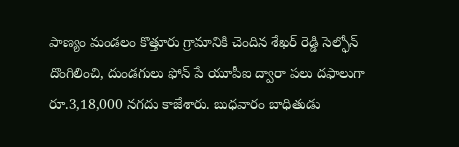పాణ్యం మండలం కొత్తూరు గ్రామానికి చెందిన శేఖర్ రెడ్డి సెల్ఫోన్ దొంగిలించి, దుండగులు ఫోన్ పే యూపీఐ ద్వారా పలు దఫాలుగా రూ.3,18,000 నగదు కాజేశారు. బుధవారం బాధితుడు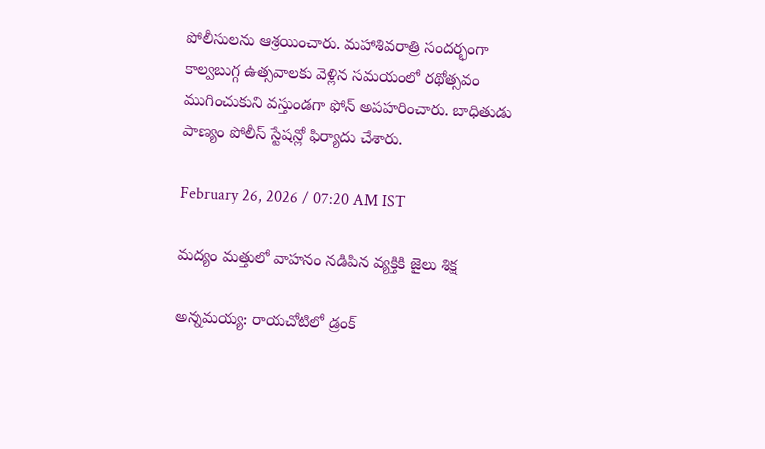పోలీసులను ఆశ్రయించారు. మహాశివరాత్రి సందర్భంగా కాల్వబుగ్గ ఉత్సవాలకు వెళ్లిన సమయంలో రథోత్సవం ముగించుకుని వస్తుండగా ఫోన్ అపహరించారు. బాధితుడు పాణ్యం పోలీస్ స్టేషన్లో ఫిర్యాదు చేశారు.

February 26, 2026 / 07:20 AM IST

మద్యం మత్తులో వాహనం నడిపిన వ్యక్తికి జైలు శిక్ష

అన్నమయ్య: రాయచోటిలో డ్రంక్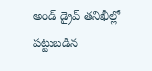అండ్ డ్రైవ్ తనిఖీల్లో పట్టుబడిన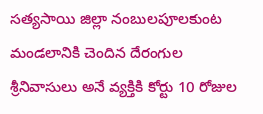సత్యసాయి జిల్లా నంబులపూలకుంట మండలానికి చెందిన దేరంగుల శ్రీనివాసులు అనే వ్యక్తికి కోర్టు 10 రోజుల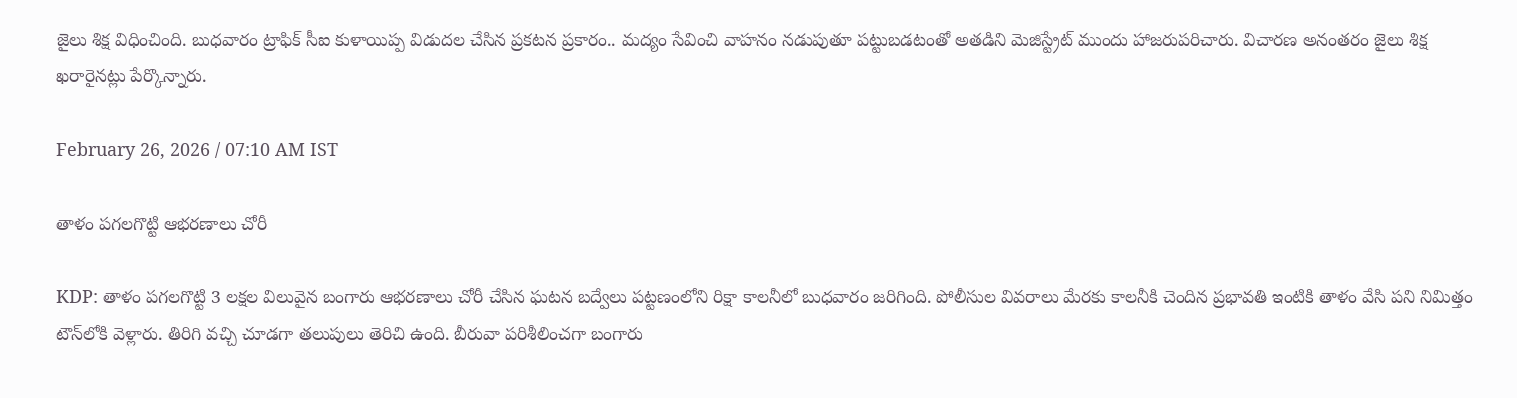జైలు శిక్ష విధించింది. బుధవారం ట్రాఫిక్ సీఐ కుళాయిప్ప విడుదల చేసిన ప్రకటన ప్రకారం.. మద్యం సేవించి వాహనం నడుపుతూ పట్టుబడటంతో అతడిని మెజిస్ట్రేట్ ముందు హాజరుపరిచారు. విచారణ అనంతరం జైలు శిక్ష ఖరారైనట్లు పేర్కొన్నారు.

February 26, 2026 / 07:10 AM IST

తాళం పగలగొట్టి ఆభరణాలు చోరీ

KDP: తాళం పగలగొట్టి 3 లక్షల విలువైన బంగారు ఆభరణాలు చోరీ చేసిన ఘటన బద్వేలు పట్టణంలోని రిక్షా కాలనీలో బుధవారం జరిగింది. పోలీసుల వివరాలు మేరకు కాలనీకి చెందిన ప్రభావతి ఇంటికి తాళం వేసి పని నిమిత్తం టౌన్‌లోకి వెళ్లారు. తిరిగి వచ్చి చూడగా తలుపులు తెరిచి ఉంది. బీరువా పరిశీలించగా బంగారు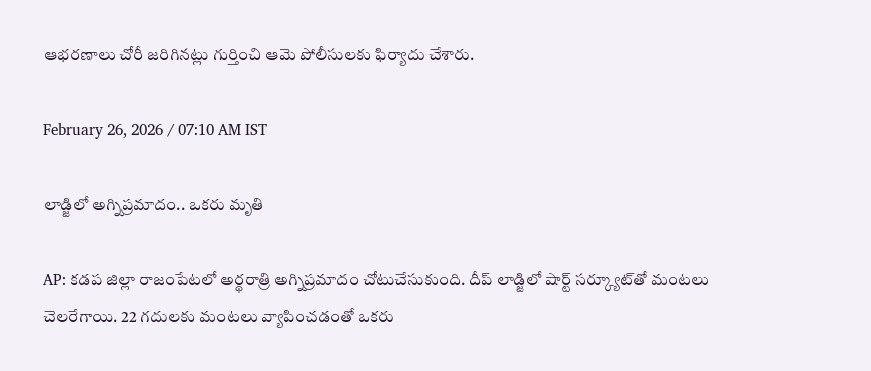ఆభరణాలు చోరీ జరిగినట్లు గుర్తించి ఆమె పోలీసులకు ఫిర్యాదు చేశారు.

February 26, 2026 / 07:10 AM IST

లాడ్జిలో అగ్నిప్రమాదం.. ఒకరు మృతి

AP: కడప జిల్లా రాజంపేటలో అర్థరాత్రి అగ్నిప్రమాదం చోటుచేసుకుంది. దీప్ లాడ్జిలో షార్ట్ సర్క్యూట్‌తో మంటలు చెలరేగాయి. 22 గదులకు మంటలు వ్యాపించడంతో ఒకరు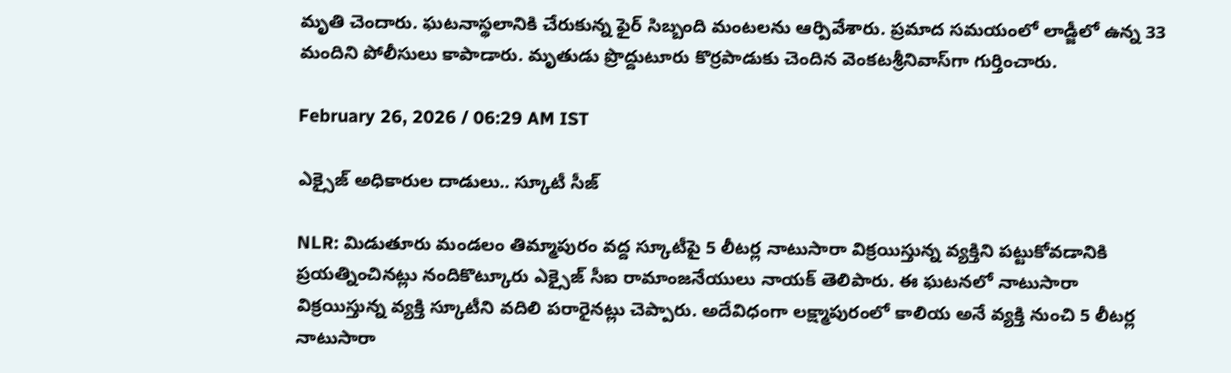మృతి చెందారు. ఘటనాస్థలానికి చేరుకున్న ఫైర్ సిబ్బంది మంటలను ఆర్పివేశారు. ప్రమాద సమయంలో లాడ్జీలో ఉన్న 33 మందిని పోలీసులు కాపాడారు. మృతుడు ప్రొద్దుటూరు కొర్రపాడు‌కు చెందిన వెంకటశ్రీనివాస్‌గా గుర్తించారు.

February 26, 2026 / 06:29 AM IST

ఎక్సైజ్ అధికారుల దాడులు.. స్కూటీ సీజ్

NLR: మిడుతూరు మండలం తిమ్మాపురం వద్ద స్కూటీపై 5 లీటర్ల నాటుసారా విక్రయిస్తున్న వ్యక్తిని పట్టుకోవడానికి ప్రయత్నించినట్లు నందికొట్కూరు ఎక్సైజ్ సీఐ రామాంజనేయులు నాయక్ తెలిపారు. ఈ ఘటనలో నాటుసారా విక్రయిస్తున్న వ్యక్తి స్కూటీని వదిలి పరారైనట్లు చెప్పారు. అదేవిధంగా లక్ష్మాపురంలో కాలియ అనే వ్యక్తి నుంచి 5 లీటర్ల నాటుసారా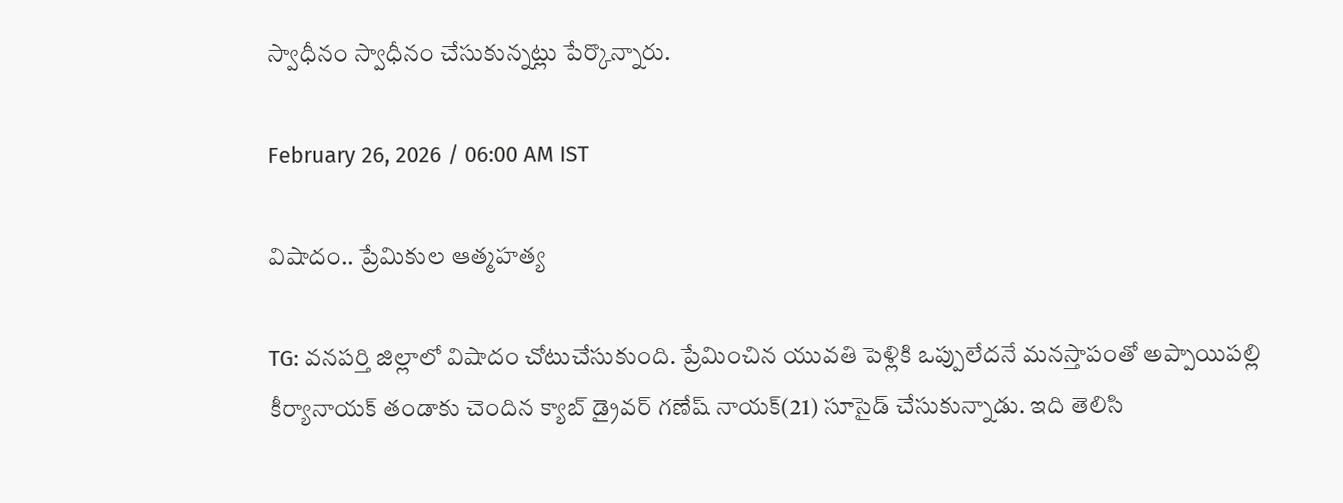స్వాధీనం స్వాధీనం చేసుకున్నట్లు పేర్కొన్నారు.

February 26, 2026 / 06:00 AM IST

విషాదం.. ప్రేమికుల ఆత్మహత్య

TG: వనపర్తి జిల్లాలో విషాదం చోటుచేసుకుంది. ప్రేమించిన యువతి పెళ్లికి ఒప్పులేదనే మనస్తాపంతో అప్పాయిపల్లి కీర్యానాయక్ తండాకు చెందిన క్యాబ్ డ్రైవర్ గణేష్ నాయక్(21) సూసైడ్ చేసుకున్నాడు. ఇది తెలిసి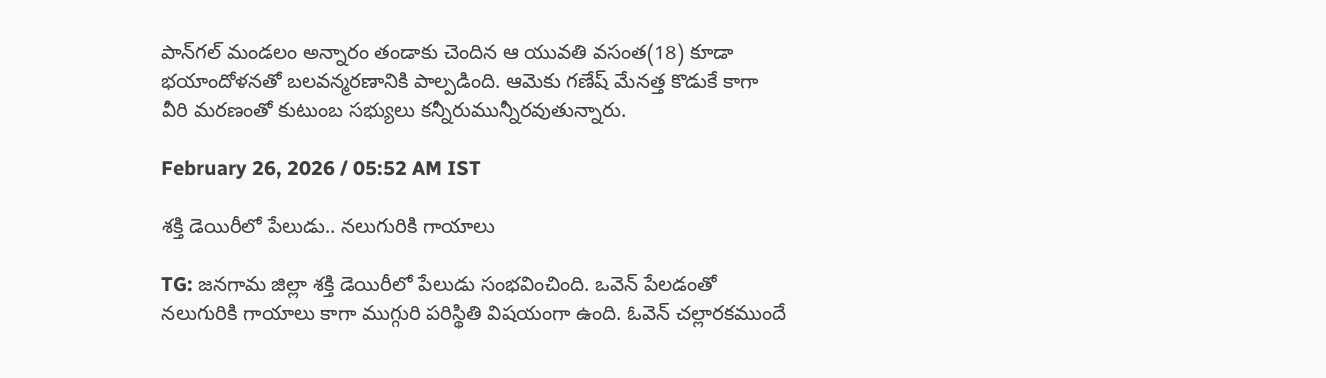పాన్‌గల్ మండలం అన్నారం తండాకు చెందిన ఆ యువతి వసంత(18) కూడా భయాందోళనతో బలవన్మరణానికి పాల్పడింది. ఆమెకు గణేష్ మేనత్త కొడుకే కాగా వీరి మరణంతో కుటుంబ సభ్యులు కన్నీరుమున్నీరవుతున్నారు.

February 26, 2026 / 05:52 AM IST

శక్తి డెయిరీలో పేలుడు.. నలుగురికి గాయాలు

TG: జనగామ జిల్లా శక్తి డెయిరీలో పేలుడు సంభవించింది. ఒవెన్ పేలడంతో నలుగురికి గాయాలు కాగా ముగ్గురి పరిస్థితి విషయంగా ఉంది. ఓవెన్ చల్లారకముందే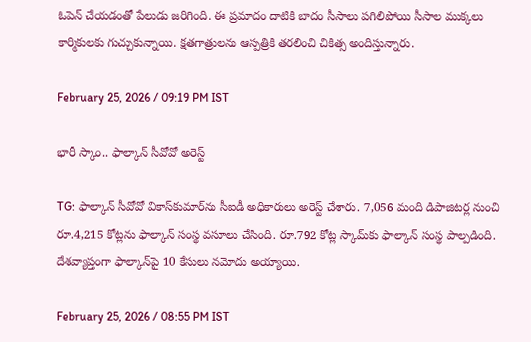ఓపెన్ చేయడంతో పేలుడు జరిగింది. ఈ ప్రమాదం దాటికి బాదం సీసాలు పగిలిపోయి సీసాల ముక్కలు కార్మికులకు గుచ్చుకున్నాయి. క్షతగాత్రులను ఆస్పత్రికి తరలించి చికిత్స అందిస్తున్నారు.

February 25, 2026 / 09:19 PM IST

భారీ స్కాం.. ఫాల్కాన్ సీవోవో అరెస్ట్

TG: ఫాల్కాన్ సీవోవో వికాస్‌కుమార్‌ను సీఐడీ అధికారులు అరెస్ట్ చేశారు. 7,056 మంది డిపాజిటర్ల నుంచి రూ.4,215 కోట్లను ఫాల్కాన్ సంస్థ వసూలు చేసింది. రూ.792 కోట్ల స్కామ్‌కు ఫాల్కాన్ సంస్థ పాల్పడింది. దేశవ్యాప్తంగా ఫాల్కాన్‌పై 10 కేసులు నమోదు అయ్యాయి.

February 25, 2026 / 08:55 PM IST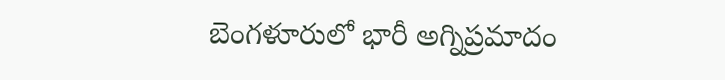బెంగళూరులో భారీ అగ్నిప్రమాదం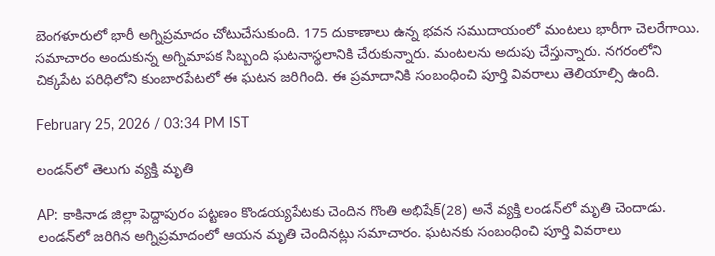బెంగళూరులో భారీ అగ్నిప్రమాదం చోటుచేసుకుంది. 175 దుకాణాలు ఉన్న భవన సముదాయంలో మంటలు భారీగా చెలరేగాయి. సమాచారం అందుకున్న అగ్నిమాపక సిబ్బంది ఘటనాస్థలానికి చేరుకున్నారు. మంటలను అదుపు చేస్తున్నారు. నగరంలోని చిక్కపేట పరిధిలోని కుంబారపేటలో ఈ ఘటన జరిగింది. ఈ ప్రమాదానికి సంబంధించి పూర్తి వివరాలు తెలియాల్సి ఉంది.

February 25, 2026 / 03:34 PM IST

లండన్‌లో తెలుగు వ్యక్తి మృతి

AP: కాకినాడ జిల్లా పెద్దాపురం పట్టణం కొండయ్యపేటకు చెందిన గొంతి అభిషేక్(28) అనే వ్యక్తి లండన్‌లో మృతి చెందాడు. లండన్‌లో జరిగిన అగ్నిప్రమాదంలో ఆయన మృతి చెందినట్లు సమాచారం. ఘటనకు సంబంధించి పూర్తి వివరాలు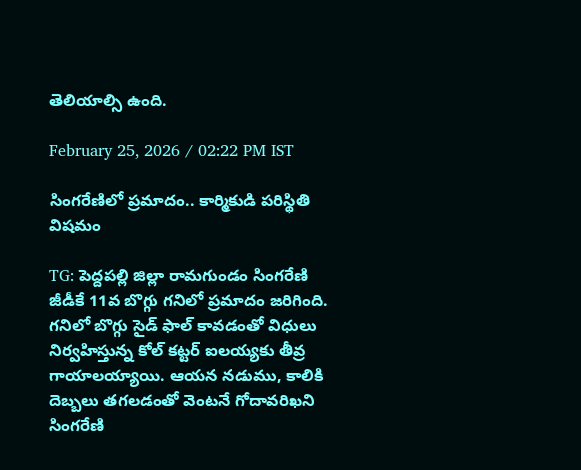తెలియాల్సి ఉంది.

February 25, 2026 / 02:22 PM IST

సింగరేణిలో ప్రమాదం.. కార్మికుడి పరిస్థితి విషమం

TG: పెద్దపల్లి జిల్లా రామగుండం సింగరేణి జీడీకే 11వ బొగ్గు గనిలో ప్రమాదం జరిగింది. గనిలో బొగ్గు సైడ్ ఫాల్ కావడంతో విధులు నిర్వహిస్తున్న కోల్ కట్టర్ ఐలయ్యకు తీవ్ర గాయాలయ్యాయి. ఆయన నడుము, కాలికి దెబ్బలు తగలడంతో వెంటనే గోదావరిఖని సింగరేణి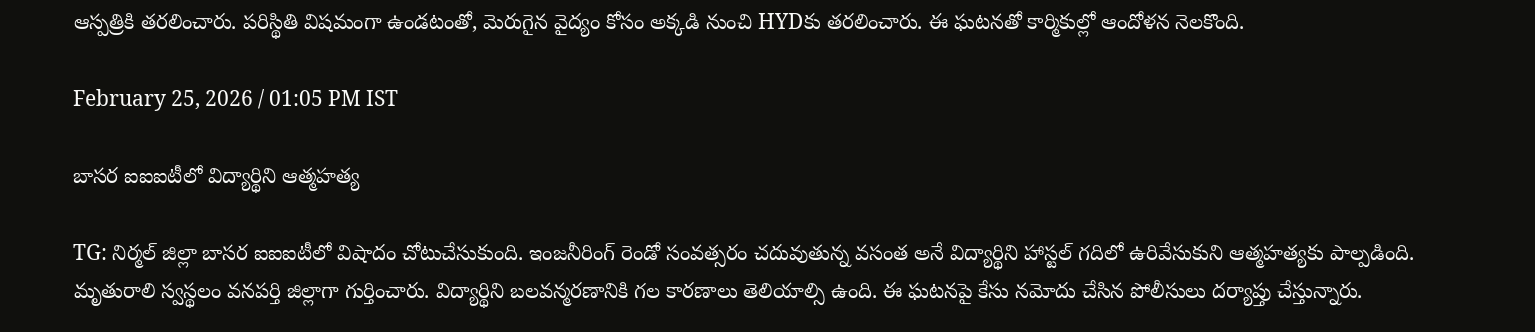ఆస్పత్రికి తరలించారు. పరిస్థితి విషమంగా ఉండటంతో, మెరుగైన వైద్యం కోసం అక్కడి నుంచి HYDకు తరలించారు. ఈ ఘటనతో కార్మికుల్లో ఆందోళన నెలకొంది.

February 25, 2026 / 01:05 PM IST

బాసర ఐఐఐటీలో విద్యార్థిని ఆత్మహత్య

TG: నిర్మల్ జిల్లా బాసర ఐఐఐటీలో విషాదం చోటుచేసుకుంది. ఇంజనీరింగ్ రెండో సంవత్సరం చదువుతున్న వసంత అనే విద్యార్థిని హాస్టల్ గదిలో ఉరివేసుకుని ఆత్మహత్యకు పాల్పడింది. మృతురాలి స్వస్థలం వనపర్తి జిల్లాగా గుర్తించారు. విద్యార్థిని బలవన్మరణానికి గల కారణాలు తెలియాల్సి ఉంది. ఈ ఘటనపై కేసు నమోదు చేసిన పోలీసులు దర్యాప్తు చేస్తున్నారు.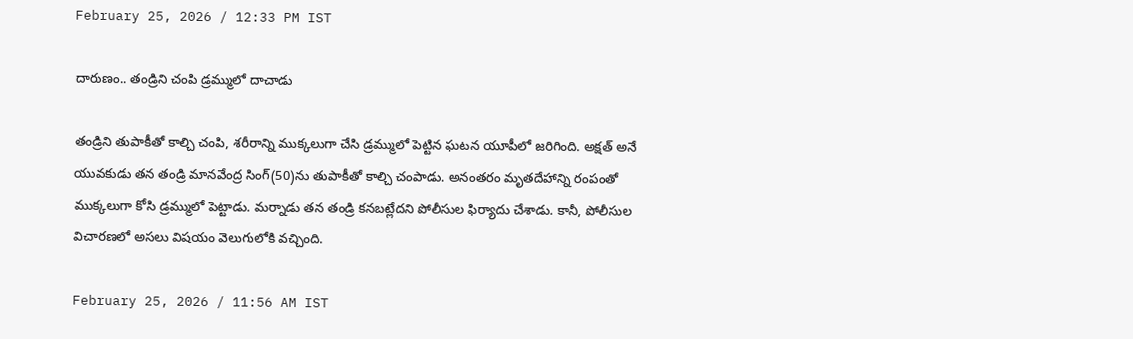February 25, 2026 / 12:33 PM IST

దారుణం.. తండ్రిని చంపి డ్రమ్ములో దాచాడు

తండ్రిని తుపాకీతో కాల్చి చంపి, శరీరాన్ని ముక్కలుగా చేసి డ్రమ్ములో పెట్టిన ఘటన యూపీలో జరిగింది. అక్షత్ అనే యువకుడు తన తండ్రి మానవేంద్ర సింగ్(50)ను తుపాకీతో కాల్చి చంపాడు. అనంతరం మృతదేహాన్ని రంపంతో ముక్కలుగా కోసి డ్రమ్ములో పెట్టాడు. మర్నాడు తన తండ్రి కనబట్లేదని పోలీసుల ఫిర్యాదు చేశాడు. కానీ, పోలీసుల విచారణలో అసలు విషయం వెలుగులోకి వచ్చింది.

February 25, 2026 / 11:56 AM IST